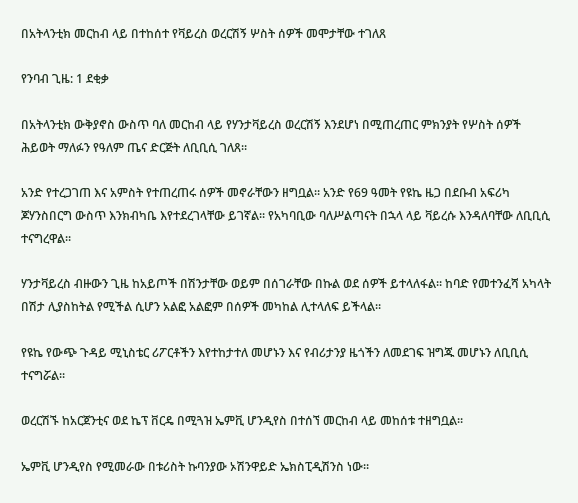በአትላንቲክ መርከብ ላይ በተከሰተ የቫይረስ ወረርሽኝ ሦስት ሰዎች መሞታቸው ተገለጸ

የንባብ ጊዜ: 1 ደቂቃ

በአትላንቲክ ውቅያኖስ ውስጥ ባለ መርከብ ላይ የሃንታቫይረስ ወረርሽኝ እንደሆነ በሚጠረጠር ምክንያት የሦስት ሰዎች ሕይወት ማለፉን የዓለም ጤና ድርጅት ለቢቢሲ ገለጸ።

አንድ የተረጋገጠ እና አምስት የተጠረጠሩ ሰዎች መኖራቸውን ዘግቧል። አንድ የ69 ዓመት የዩኬ ዜጋ በደቡብ አፍሪካ ጆሃንስበርግ ውስጥ እንክብካቤ እየተደረገላቸው ይገኛል። የአካባቢው ባለሥልጣናት በኋላ ላይ ቫይረሱ እንዳለባቸው ለቢቢሲ ተናግረዋል።

ሃንታቫይረስ ብዙውን ጊዜ ከአይጦች በሽንታቸው ወይም በሰገራቸው በኩል ወደ ሰዎች ይተላለፋል። ከባድ የመተንፈሻ አካላት በሽታ ሊያስከትል የሚችል ሲሆን አልፎ አልፎም በሰዎች መካከል ሊተላለፍ ይችላል።

የዩኬ የውጭ ጉዳይ ሚኒስቴር ሪፖርቶችን እየተከታተለ መሆኑን እና የብሪታንያ ዜጎችን ለመደገፍ ዝግጁ መሆኑን ለቢቢሲ ተናግሯል።

ወረርሽኙ ከአርጀንቲና ወደ ኬፕ ቨርዴ በሚጓዝ ኤምቪ ሆንዲየስ በተሰኘ መርከብ ላይ መከሰቱ ተዘግቧል።

ኤምቪ ሆንዲየስ የሚመራው በቱሪስት ኩባንያው ኦሽንዋይድ ኤክስፒዲሽንስ ነው።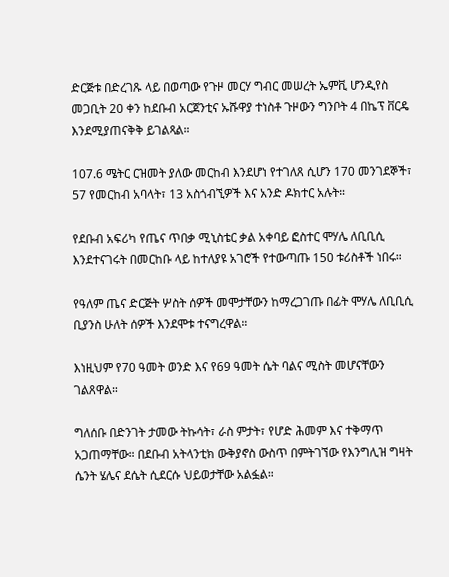ድርጅቱ በድረገጹ ላይ በወጣው የጉዞ መርሃ ግብር መሠረት ኤምቪ ሆንዲየስ መጋቢት 20 ቀን ከደቡብ አርጀንቲና ኡሹዋያ ተነስቶ ጉዞውን ግንቦት 4 በኬፕ ቨርዴ እንደሚያጠናቅቅ ይገልጻል።

107.6 ሜትር ርዝመት ያለው መርከብ እንደሆነ የተገለጸ ሲሆን 170 መንገደኞች፣ 57 የመርከብ አባላት፣ 13 አስጎብኚዎች እና አንድ ዶክተር አሉት።

የደቡብ አፍሪካ የጤና ጥበቃ ሚኒስቴር ቃል አቀባይ ፎስተር ሞሃሌ ለቢቢሲ እንደተናገሩት በመርከቡ ላይ ከተለያዩ አገሮች የተውጣጡ 150 ቱሪስቶች ነበሩ።

የዓለም ጤና ድርጅት ሦስት ሰዎች መሞታቸውን ከማረጋገጡ በፊት ሞሃሌ ለቢቢሲ ቢያንስ ሁለት ሰዎች እንደሞቱ ተናግረዋል።

እነዚህም የ70 ዓመት ወንድ እና የ69 ዓመት ሴት ባልና ሚስት መሆናቸውን ገልጸዋል።

ግለሰቡ በድንገት ታመው ትኩሳት፣ ራስ ምታት፣ የሆድ ሕመም እና ተቅማጥ አጋጠማቸው። በደቡብ አትላንቲክ ውቅያኖስ ውስጥ በምትገኘው የእንግሊዝ ግዛት ሴንት ሄሌና ደሴት ሲደርሱ ህይወታቸው አልፏል።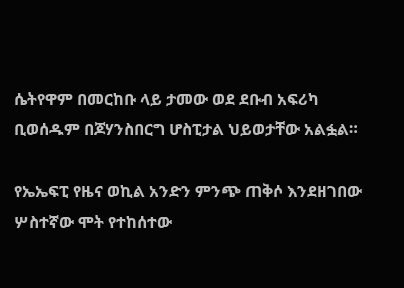ሴትየዋም በመርከቡ ላይ ታመው ወደ ደቡብ አፍሪካ ቢወሰዱም በጆሃንስበርግ ሆስፒታል ህይወታቸው አልፏል።

የኤኤፍፒ የዜና ወኪል አንድን ምንጭ ጠቅሶ እንደዘገበው ሦስተኛው ሞት የተከሰተው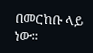በመርከቡ ላይ ነው።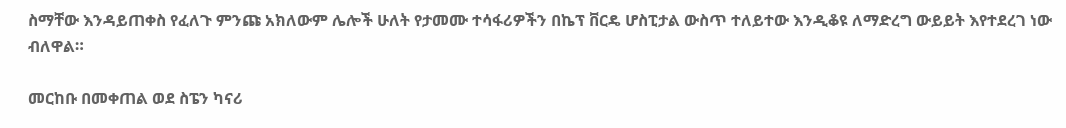ስማቸው እንዳይጠቀስ የፈለጉ ምንጩ አክለውም ሌሎች ሁለት የታመሙ ተሳፋሪዎችን በኬፕ ቨርዴ ሆስፒታል ውስጥ ተለይተው እንዲቆዩ ለማድረግ ውይይት እየተደረገ ነው ብለዋል።

መርከቡ በመቀጠል ወደ ስፔን ካናሪ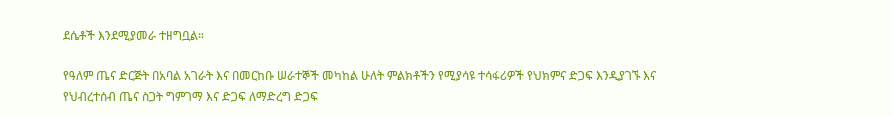ደሴቶች እንደሚያመራ ተዘግቧል።

የዓለም ጤና ድርጅት በአባል አገራት እና በመርከቡ ሠራተኞች መካከል ሁለት ምልክቶችን የሚያሳዩ ተሳፋሪዎች የህክምና ድጋፍ እንዲያገኙ እና የህብረተሰብ ጤና ስጋት ግምገማ እና ድጋፍ ለማድረግ ድጋፍ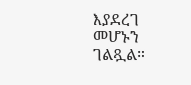እያደረገ መሆኑን ገልጿል።